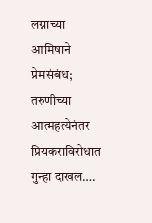लग्नाच्या आमिषाने प्रेमसंबंध; तरुणीच्या आत्महत्येनंतर प्रियकराविरोधात गुन्हा दाखल….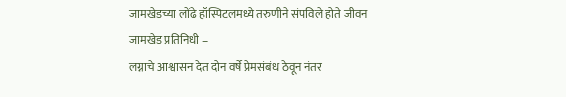जामखेडच्या लोंढे हॉस्पिटलमध्ये तरुणीने संपविले होते जीवन
जामखेड प्रतिनिधी –
लग्नाचे आश्वासन देत दोन वर्षे प्रेमसंबंध ठेवून नंतर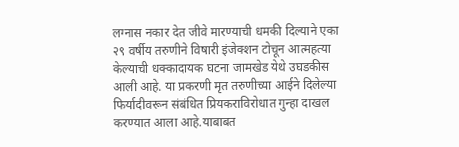लग्नास नकार देत जीवे मारण्याची धमकी दिल्याने एका २९ वर्षीय तरुणीने विषारी इंजेक्शन टोचून आत्महत्या केल्याची धक्कादायक घटना जामखेड येथे उघडकीस आली आहे. या प्रकरणी मृत तरुणीच्या आईने दिलेल्या फिर्यादीवरून संबंधित प्रियकराविरोधात गुन्हा दाखल करण्यात आला आहे.याबाबत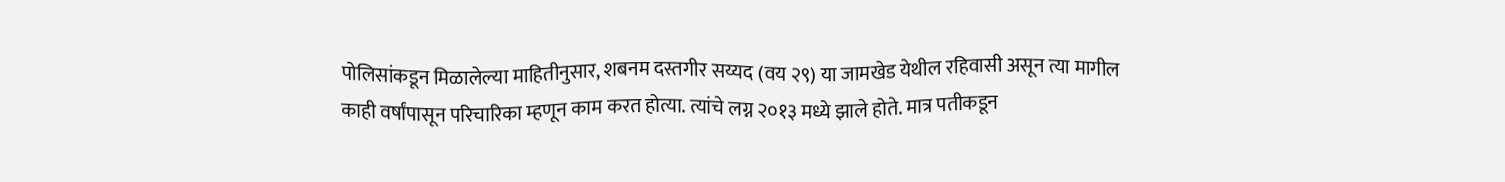पोलिसांकडून मिळालेल्या माहितीनुसार, शबनम दस्तगीर सय्यद (वय २९) या जामखेड येथील रहिवासी असून त्या मागील काही वर्षांपासून परिचारिका म्हणून काम करत होत्या. त्यांचे लग्न २०१३ मध्ये झाले होते. मात्र पतीकडून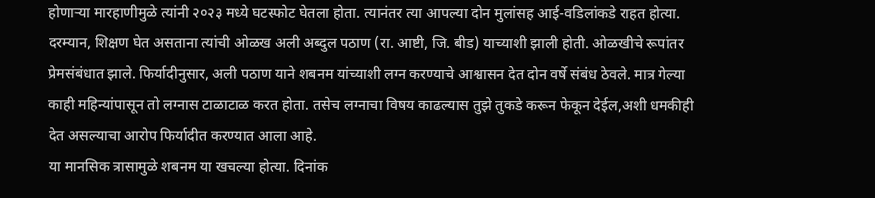होणाऱ्या मारहाणीमुळे त्यांनी २०२३ मध्ये घटस्फोट घेतला होता. त्यानंतर त्या आपल्या दोन मुलांसह आई-वडिलांकडे राहत होत्या.
दरम्यान, शिक्षण घेत असताना त्यांची ओळख अली अब्दुल पठाण (रा. आष्टी, जि. बीड) याच्याशी झाली होती. ओळखीचे रूपांतर प्रेमसंबंधात झाले. फिर्यादीनुसार, अली पठाण याने शबनम यांच्याशी लग्न करण्याचे आश्वासन देत दोन वर्षे संबंध ठेवले. मात्र गेल्या काही महिन्यांपासून तो लग्नास टाळाटाळ करत होता. तसेच लग्नाचा विषय काढल्यास तुझे तुकडे करून फेकून देईल,अशी धमकीही देत असल्याचा आरोप फिर्यादीत करण्यात आला आहे.
या मानसिक त्रासामुळे शबनम या खचल्या होत्या. दिनांक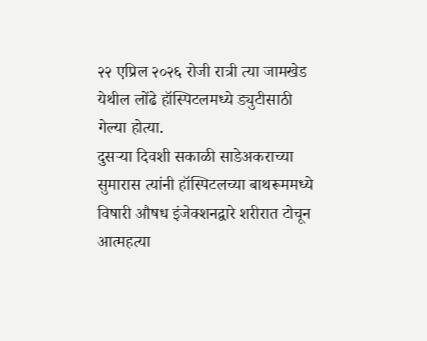२२ एप्रिल २०२६ रोजी रात्री त्या जामखेड येथील लोंढे हॉस्पिटलमध्ये ड्युटीसाठी गेल्या होत्या.
दुसऱ्या दिवशी सकाळी साडेअकराच्या सुमारास त्यांनी हॉस्पिटलच्या बाथरूममध्ये विषारी औषध इंजेक्शनद्वारे शरीरात टोचून आत्महत्या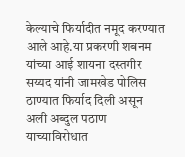केल्याचे फिर्यादीत नमूद करण्यात आले आहे.या प्रकरणी शबनम यांच्या आई शायना दस्तगीर सय्यद यांनी जामखेड पोलिस ठाण्यात फिर्याद दिली असून अली अब्दुल पठाण याच्याविरोधात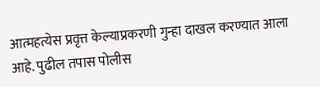आत्महत्येस प्रवृत्त केल्याप्रकरणी गुन्हा दाखल करण्यात आला आहे. पुढील तपास पोलीस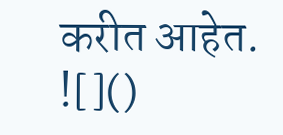करीत आहेत.
![]()